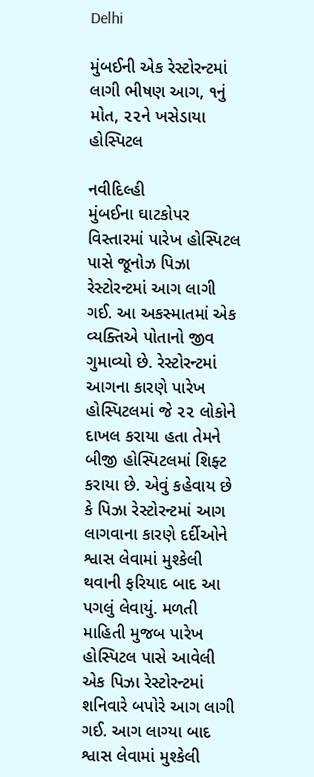Delhi

મુંબઈની એક રેસ્ટોરન્ટમાં લાગી ભીષણ આગ, ૧નું મોત, ૨૨ને ખસેડાયા હોસ્પિટલ

નવીદિલ્હી
મુંબઈના ઘાટકોપર વિસ્તારમાં પારેખ હોસ્પિટલ પાસે જૂનોઝ પિઝા રેસ્ટોરન્ટમાં આગ લાગી ગઈ. આ અકસ્માતમાં એક વ્યક્તિએ પોતાનો જીવ ગુમાવ્યો છે. રેસ્ટોરન્ટમાં આગના કારણે પારેખ હોસ્પિટલમાં જે ૨૨ લોકોને દાખલ કરાયા હતા તેમને બીજી હોસ્પિટલમાં શિફ્ટ કરાયા છે. એવું કહેવાય છે કે પિઝા રેસ્ટોરન્ટમાં આગ લાગવાના કારણે દર્દીઓને શ્વાસ લેવામાં મુશ્કેલી થવાની ફરિયાદ બાદ આ પગલું લેવાયું. મળતી માહિતી મુજબ પારેખ હોસ્પિટલ પાસે આવેલી એક પિઝા રેસ્ટોરન્ટમાં શનિવારે બપોરે આગ લાગી ગઈ. આગ લાગ્યા બાદ શ્વાસ લેવામાં મુશ્કેલી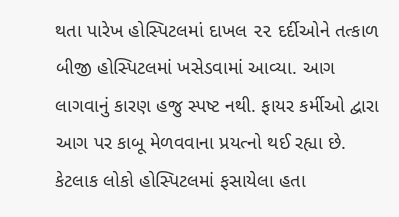થતા પારેખ હોસ્પિટલમાં દાખલ ૨૨ દર્દીઓને તત્કાળ બીજી હોસ્પિટલમાં ખસેડવામાં આવ્યા. આગ લાગવાનું કારણ હજુ સ્પષ્ટ નથી. ફાયર કર્મીઓ દ્વારા આગ પર કાબૂ મેળવવાના પ્રયત્નો થઈ રહ્યા છે. કેટલાક લોકો હોસ્પિટલમાં ફસાયેલા હતા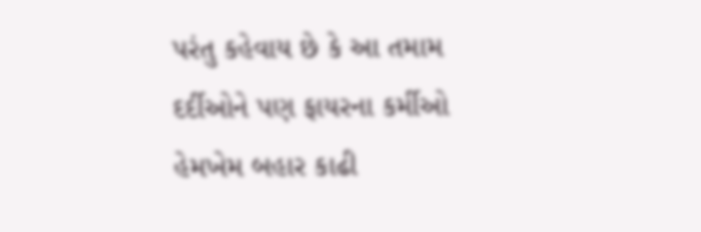પરંતુ કહેવાય છે કે આ તમામ દર્દીઓને પણ ફાયરના કર્મીઓ હેમખેમ બહાર કાઢી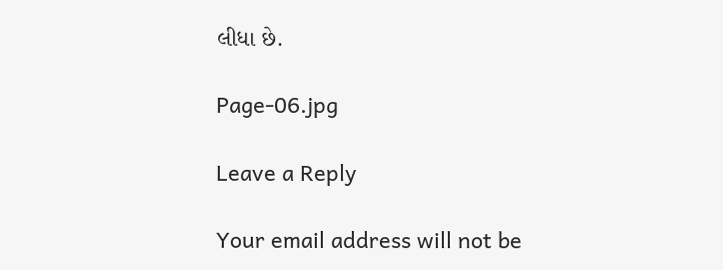લીધા છે.

Page-06.jpg

Leave a Reply

Your email address will not be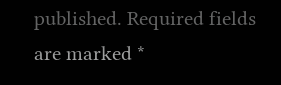published. Required fields are marked *